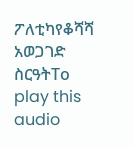ፖለቲካየቆሻሻ አወጋገድ ስርዓትTo play this audio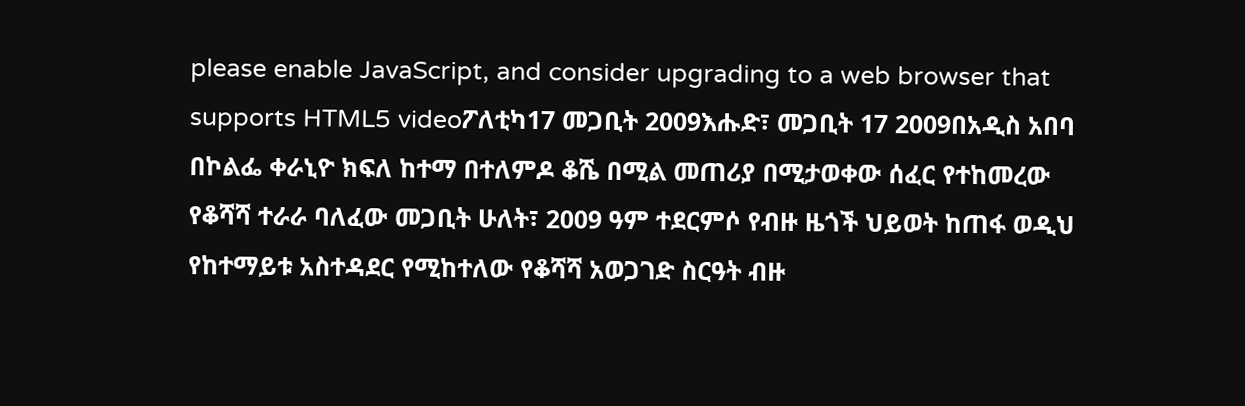please enable JavaScript, and consider upgrading to a web browser that supports HTML5 videoፖለቲካ17 መጋቢት 2009እሑድ፣ መጋቢት 17 2009በአዲስ አበባ በኮልፌ ቀራኒዮ ክፍለ ከተማ በተለምዶ ቆሼ በሚል መጠሪያ በሚታወቀው ሰፈር የተከመረው የቆሻሻ ተራራ ባለፈው መጋቢት ሁለት፣ 2009 ዓም ተደርምሶ የብዙ ዜጎች ህይወት ከጠፋ ወዲህ የከተማይቱ አስተዳደር የሚከተለው የቆሻሻ አወጋገድ ስርዓት ብዙ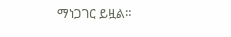ማነጋገር ይዟል።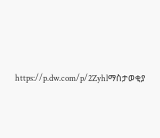https://p.dw.com/p/2Zyhlማስታወቂያ